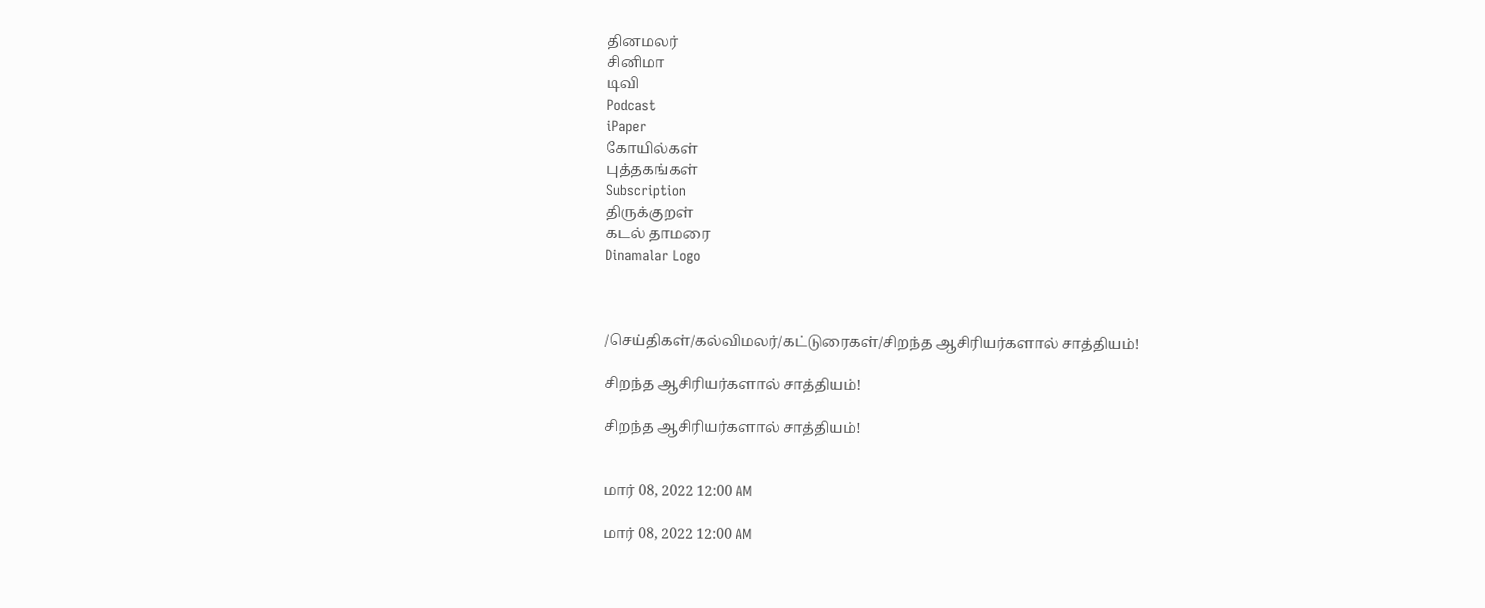தினமலர்
சினிமா
டிவி
Podcast
iPaper
கோயில்கள்
புத்தகங்கள்
Subscription
திருக்குறள்
கடல் தாமரை
Dinamalar Logo



/செய்திகள்/கல்விமலர்/கட்டுரைகள்/சிறந்த ஆசிரியர்களால் சாத்தியம்!

சிறந்த ஆசிரியர்களால் சாத்தியம்!

சிறந்த ஆசிரியர்களால் சாத்தியம்!


மார் 08, 2022 12:00 AM

மார் 08, 2022 12:00 AM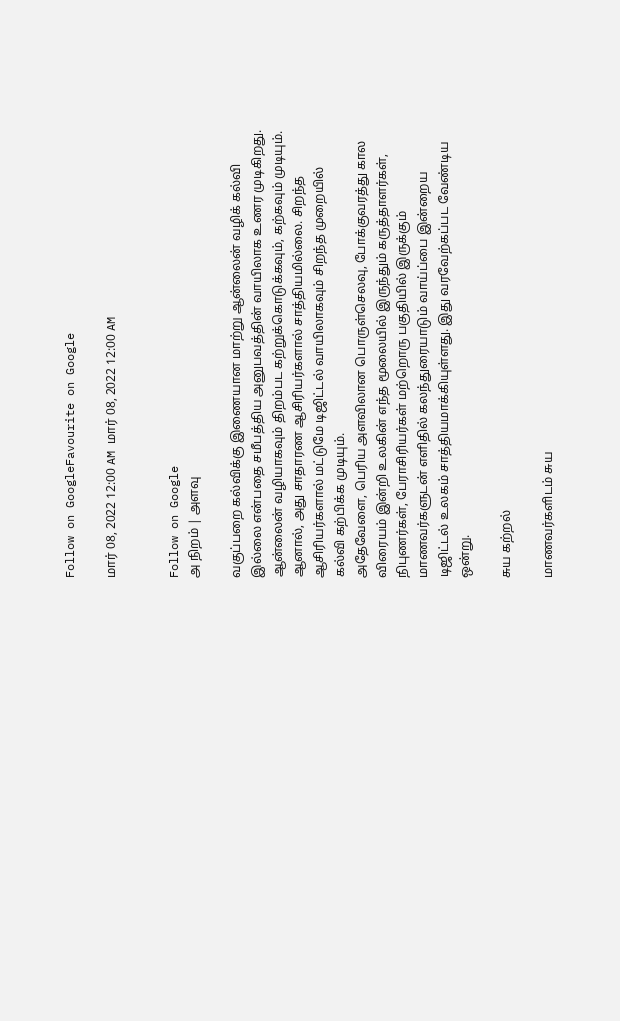Follow on GoogleFavourite on Google

மார் 08, 2022 12:00 AM மார் 08, 2022 12:00 AM


Follow on Google
அ நிறம் | அளவு

வகுப்பறை கல்விக்கு இணையான மாற்று ஆன்லைன் வழிக் கல்வி இல்லை என்பதை சமீபத்திய அனுபவத்தின் வாயிலாக உணர முடிகிறது. ஆன்லைன் வழியாகவும் திறம்பட கற்றுக்கொடுக்கவும், கற்கவும் முடியும். ஆனால், அது சாதாரண ஆசிரியர்களால் சாத்தியமில்லை. சிறந்த ஆசிரியர்களால் மட்டுமே டிஜிட்டல் வாயிலாகவும் சிறந்த முறையில் கல்வி கற்பிக்க முடியும்.
அதேவேளை, பெரிய அளவிலான பொருள்செலவு, போக்குவரத்து கால விரையம் இன்றி உலகின் எந்த மூலையில் இருந்தும் கருத்தாளர்கள், நிபுணர்கள், பேராசிரியர்கள் மற்றொரு பகுதியில் இருக்கும் மாணவர்களுடன் எளிதில் கலந்துரையாடும் வாய்ப்பை இன்றைய டிஜிட்டல் உலகம் சாத்தியமாக்கியுள்ளது. இது வரவேற்கப்பட வேண்டிய ஒன்று.

சுய கற்றல்

மாணவர்களிடம் சுய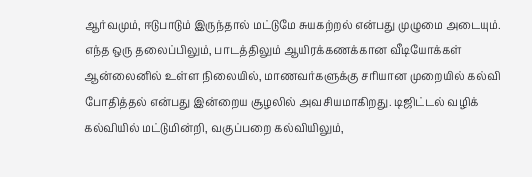ஆர்வமும், ஈடுபாடும் இருந்தால் மட்டுமே சுயகற்றல் என்பது முழுமை அடையும். எந்த ஒரு தலைப்பிலும், பாடத்திலும் ஆயிரக்கணக்கான வீடியோக்கள் ஆன்லைனில் உள்ள நிலையில், மாணவர்களுக்கு சரியான முறையில் கல்வி போதித்தல் என்பது இன்றைய சூழலில் அவசியமாகிறது. டிஜிட்டல் வழிக் கல்வியில் மட்டுமின்றி, வகுப்பறை கல்வியிலும்,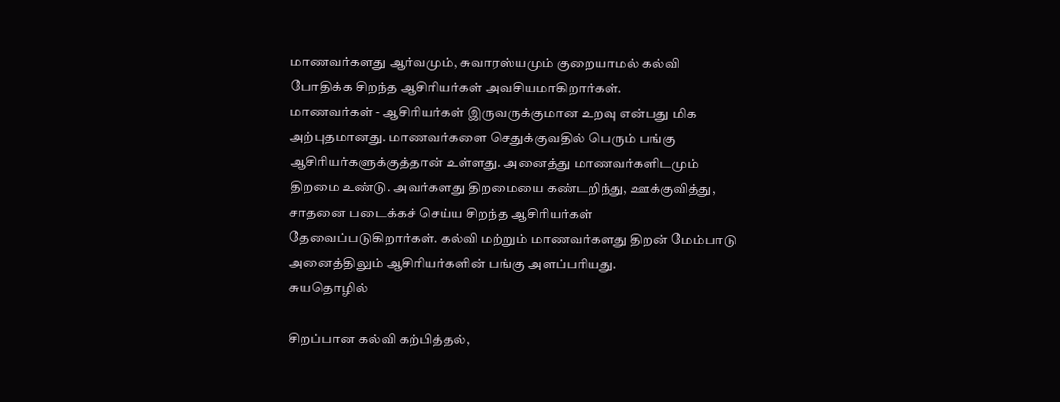மாணவர்களது ஆர்வமும், சுவாரஸ்யமும் குறையாமல் கல்வி போதிக்க சிறந்த ஆசிரியர்கள் அவசியமாகிறார்கள்.
மாணவர்கள் - ஆசிரியர்கள் இருவருக்குமான உறவு என்பது மிக அற்புதமானது. மாணவர்களை செதுக்குவதில் பெரும் பங்கு ஆசிரியர்களுக்குத்தான் உள்ளது. அனைத்து மாணவர்களிடமும் திறமை உண்டு. அவர்களது திறமையை கண்டறிந்து, ஊக்குவித்து, சாதனை படைக்கச் செய்ய சிறந்த ஆசிரியர்கள் தேவைப்படுகிறார்கள். கல்வி மற்றும் மாணவர்களது திறன் மேம்பாடு அனைத்திலும் ஆசிரியர்களின் பங்கு அளப்பரியது.
சுயதொழில்

சிறப்பான கல்வி கற்பித்தல்,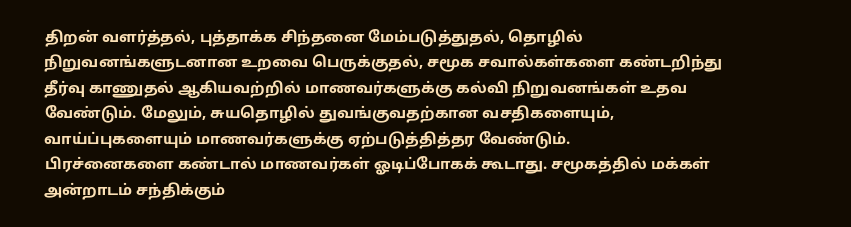திறன் வளர்த்தல், புத்தாக்க சிந்தனை மேம்படுத்துதல், தொழில் நிறுவனங்களுடனான உறவை பெருக்குதல், சமூக சவால்கள்களை கண்டறிந்து தீர்வு காணுதல் ஆகியவற்றில் மாணவர்களுக்கு கல்வி நிறுவனங்கள் உதவ வேண்டும். மேலும், சுயதொழில் துவங்குவதற்கான வசதிகளையும், வாய்ப்புகளையும் மாணவர்களுக்கு ஏற்படுத்தித்தர வேண்டும்.
பிரச்னைகளை கண்டால் மாணவர்கள் ஓடிப்போகக் கூடாது. சமூகத்தில் மக்கள் அன்றாடம் சந்திக்கும்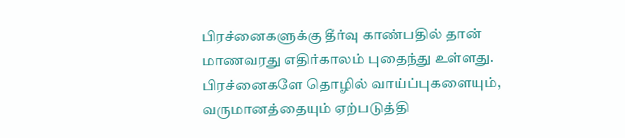பிரச்னைகளுக்கு தீர்வு காண்பதில் தான் மாணவரது எதிர்காலம் புதைந்து உள்ளது. பிரச்னைகளே தொழில் வாய்ப்புகளையும், வருமானத்தையும் ஏற்படுத்தி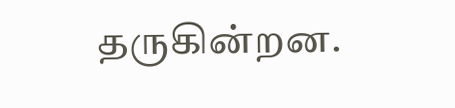தருகின்றன.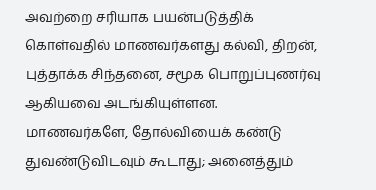அவற்றை சரியாக பயன்படுத்திக் கொள்வதில் மாணவர்களது கல்வி, திறன், புத்தாக்க சிந்தனை, சமூக பொறுப்புணர்வு ஆகியவை அடங்கியுள்ளன.
மாணவர்களே, தோல்வியைக் கண்டு துவண்டுவிடவும் கூடாது; அனைத்தும்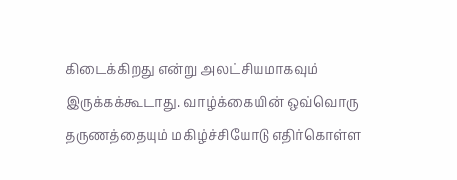கிடைக்கிறது என்று அலட்சியமாகவும் இருக்கக்கூடாது. வாழ்க்கையின் ஒவ்வொரு தருணத்தையும் மகிழ்ச்சியோடு எதிர்கொள்ள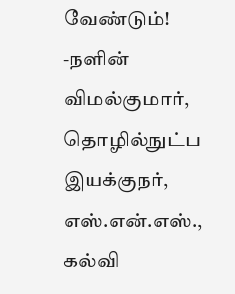வேண்டும்!
-நளின் விமல்குமார், தொழில்நுட்ப இயக்குநர், எஸ்.என்.எஸ்., கல்வி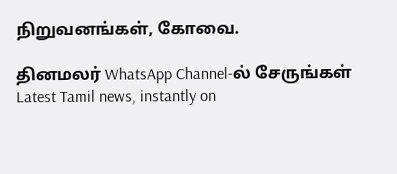நிறுவனங்கள், கோவை.

தினமலர் WhatsApp Channel-ல் சேருங்கள்
Latest Tamil news, instantly on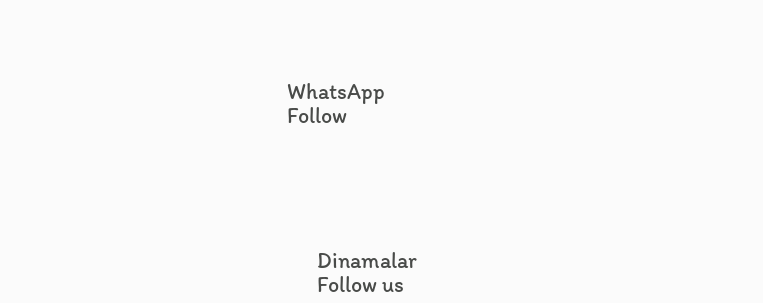WhatsApp
Follow





      Dinamalar
      Follow us